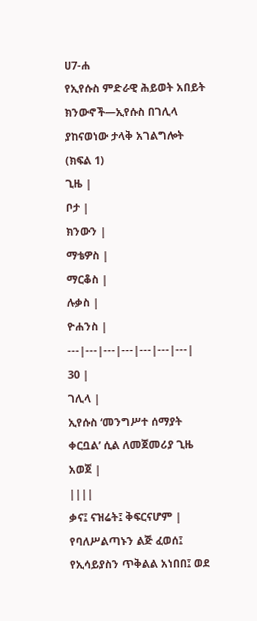ሀ7-ሐ
የኢየሱስ ምድራዊ ሕይወት አበይት ክንውኖች—ኢየሱስ በገሊላ ያከናወነው ታላቅ አገልግሎት (ክፍል 1)
ጊዜ |
ቦታ |
ክንውን |
ማቴዎስ |
ማርቆስ |
ሉቃስ |
ዮሐንስ |
---|---|---|---|---|---|---|
30 |
ገሊላ |
ኢየሱስ ‘መንግሥተ ሰማያት ቀርቧል’ ሲል ለመጀመሪያ ጊዜ አወጀ |
||||
ቃና፤ ናዝሬት፤ ቅፍርናሆም |
የባለሥልጣኑን ልጅ ፈወሰ፤ የኢሳይያስን ጥቅልል አነበበ፤ ወደ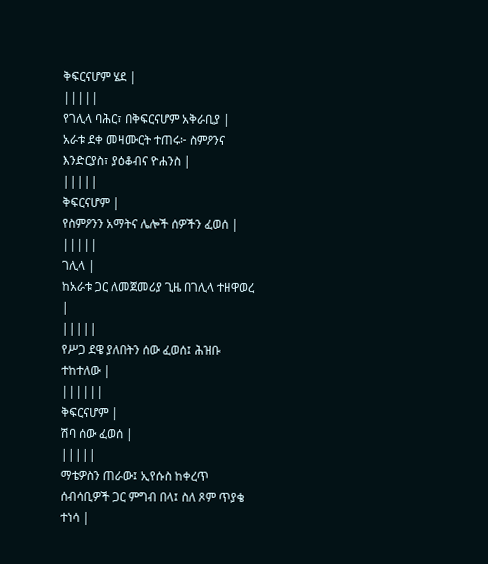ቅፍርናሆም ሄደ |
|||||
የገሊላ ባሕር፣ በቅፍርናሆም አቅራቢያ |
አራቱ ደቀ መዛሙርት ተጠሩ፦ ስምዖንና እንድርያስ፣ ያዕቆብና ዮሐንስ |
|||||
ቅፍርናሆም |
የስምዖንን አማትና ሌሎች ሰዎችን ፈወሰ |
|||||
ገሊላ |
ከአራቱ ጋር ለመጀመሪያ ጊዜ በገሊላ ተዘዋወረ |
|||||
የሥጋ ደዌ ያለበትን ሰው ፈወሰ፤ ሕዝቡ ተከተለው |
||||||
ቅፍርናሆም |
ሽባ ሰው ፈወሰ |
|||||
ማቴዎስን ጠራው፤ ኢየሱስ ከቀረጥ ሰብሳቢዎች ጋር ምግብ በላ፤ ስለ ጾም ጥያቄ ተነሳ |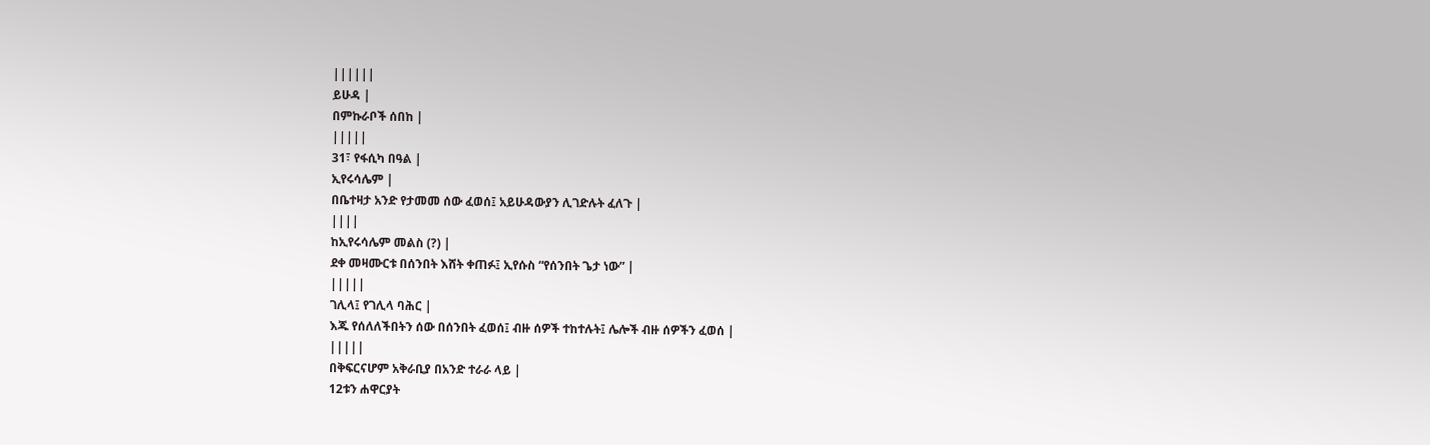||||||
ይሁዳ |
በምኩራቦች ሰበከ |
|||||
31፣ የፋሲካ በዓል |
ኢየሩሳሌም |
በቤተዛታ አንድ የታመመ ሰው ፈወሰ፤ አይሁዳውያን ሊገድሉት ፈለጉ |
||||
ከኢየሩሳሌም መልስ (?) |
ደቀ መዛሙርቱ በሰንበት እሸት ቀጠፉ፤ ኢየሱስ “የሰንበት ጌታ ነው” |
|||||
ገሊላ፤ የገሊላ ባሕር |
እጁ የሰለለችበትን ሰው በሰንበት ፈወሰ፤ ብዙ ሰዎች ተከተሉት፤ ሌሎች ብዙ ሰዎችን ፈወሰ |
|||||
በቅፍርናሆም አቅራቢያ በአንድ ተራራ ላይ |
12ቱን ሐዋርያት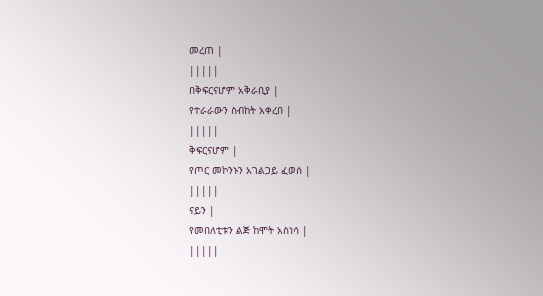መረጠ |
|||||
በቅፍርናሆም አቅራቢያ |
የተራራውን ስብከት አቀረበ |
|||||
ቅፍርናሆም |
የጦር መኮንኑን አገልጋይ ፈወሰ |
|||||
ናይን |
የመበለቲቱን ልጅ ከሞት አስነሳ |
|||||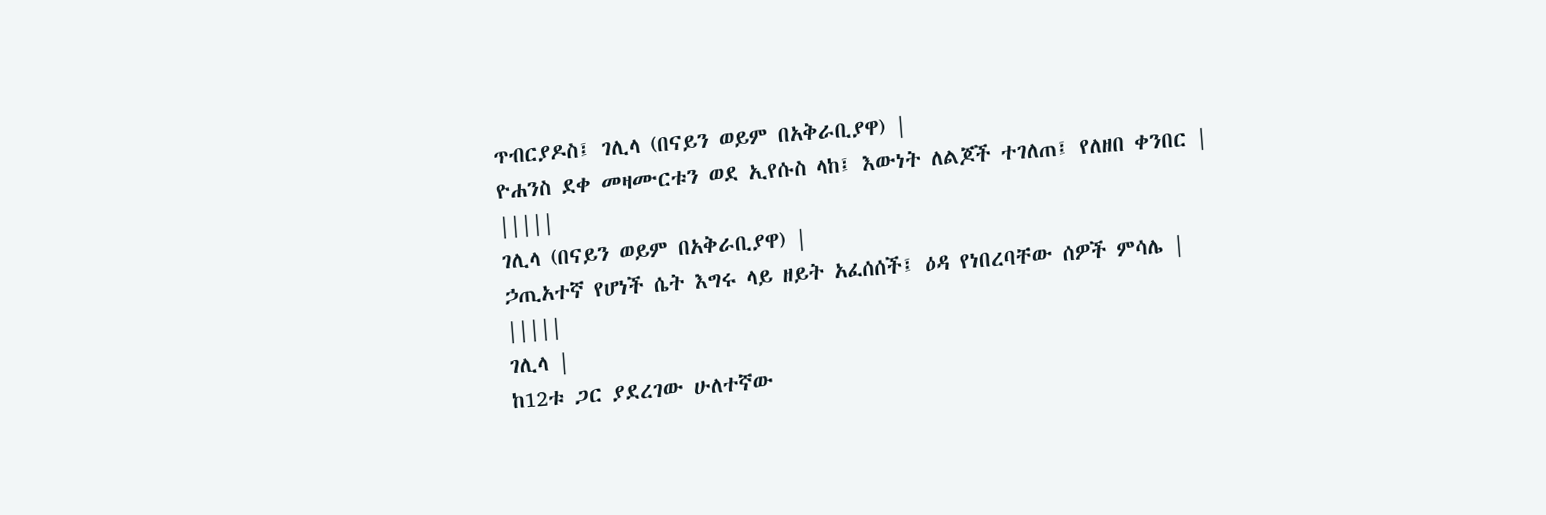ጥብርያዶስ፤ ገሊላ (በናይን ወይም በአቅራቢያዋ) |
ዮሐንስ ደቀ መዛሙርቱን ወደ ኢየሱስ ላከ፤ እውነት ለልጆች ተገለጠ፤ የለዘበ ቀንበር |
|||||
ገሊላ (በናይን ወይም በአቅራቢያዋ) |
ኃጢአተኛ የሆነች ሴት እግሩ ላይ ዘይት አፈሰሰች፤ ዕዳ የነበረባቸው ሰዎች ምሳሌ |
|||||
ገሊላ |
ከ12ቱ ጋር ያደረገው ሁለተኛው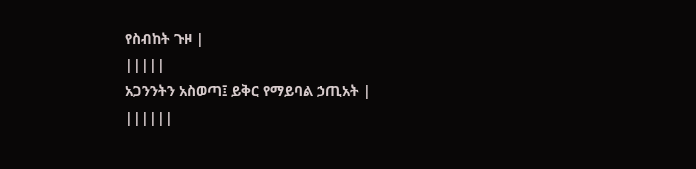የስብከት ጉዞ |
|||||
አጋንንትን አስወጣ፤ ይቅር የማይባል ኃጢአት |
||||||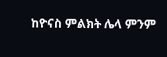ከዮናስ ምልክት ሌላ ምንም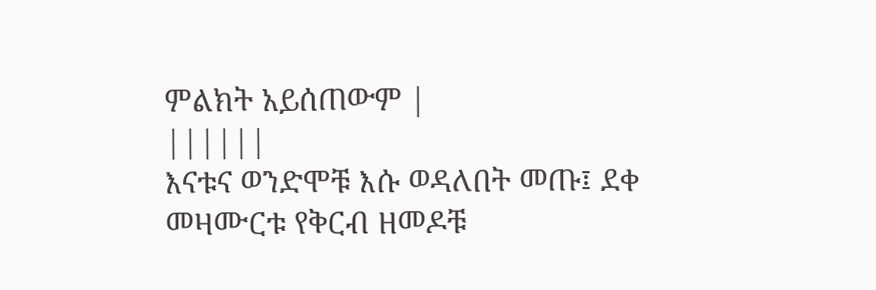ምልክት አይሰጠውም |
||||||
እናቱና ወንድሞቹ እሱ ወዳለበት መጡ፤ ደቀ መዛሙርቱ የቅርብ ዘመዶቹ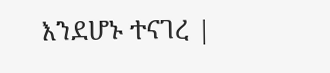እንደሆኑ ተናገረ |